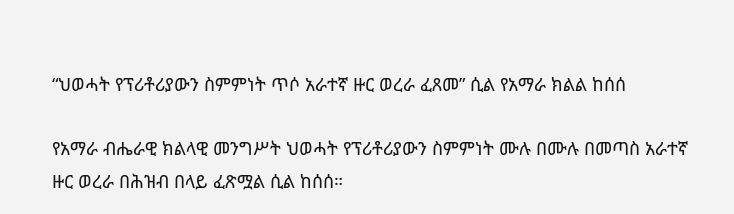“ህወሓት የፕሪቶሪያውን ስምምነት ጥሶ አራተኛ ዙር ወረራ ፈጸመ” ሲል የአማራ ክልል ከሰሰ

የአማራ ብሔራዊ ክልላዊ መንግሥት ህወሓት የፕሪቶሪያውን ስምምነት ሙሉ በሙሉ በመጣስ አራተኛ ዙር ወረራ በሕዝብ በላይ ፈጽሟል ሲል ከሰሰ።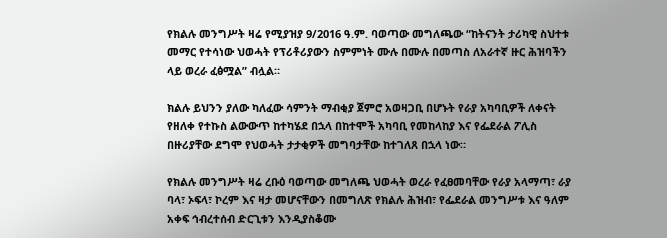የክልሉ መንግሥት ዛሬ የሚያዝያ 9/2016 ዓ.ም. ባወጣው መግለጫው “ከትናንት ታሪካዊ ስህተቱ መማር የተሳነው ህወሓት የፕሪቶሪያውን ስምምነት ሙሉ በሙሉ በመጣስ ለአራተኛ ዙር ሕዝባችን ላይ ወረራ ፈፅሟል” ብሏል።

ክልሉ ይህንን ያለው ካለፈው ሳምንት ማብቂያ ጀምሮ አወዛጋቢ በሆኑት የራያ አካባቢዎች ለቀናት የዘለቀ የተኩስ ልውውጥ ከተካሄደ በኋላ በከተሞች አካባቢ የመከላከያ እና የፌደራል ፖሊስ በዙሪያቸው ደግሞ የህወሓት ታታቂዎች መግባታቸው ከተገለጸ በኋላ ነው።

የክልሉ መንግሥት ዛሬ ረቡዕ ባወጣው መግለጫ ህወሓት ወረራ የፈፀመባቸው የራያ አላማጣ፣ ራያ ባላ፣ ኦፍላ፣ ኮረም እና ዛታ መሆናቸውን በመግለጽ የክልሉ ሕዝብ፣ የፌደራል መንግሥቱ እና ዓለም አቀፍ ኅብረተሰብ ድርጊቱን እንዲያስቆሙ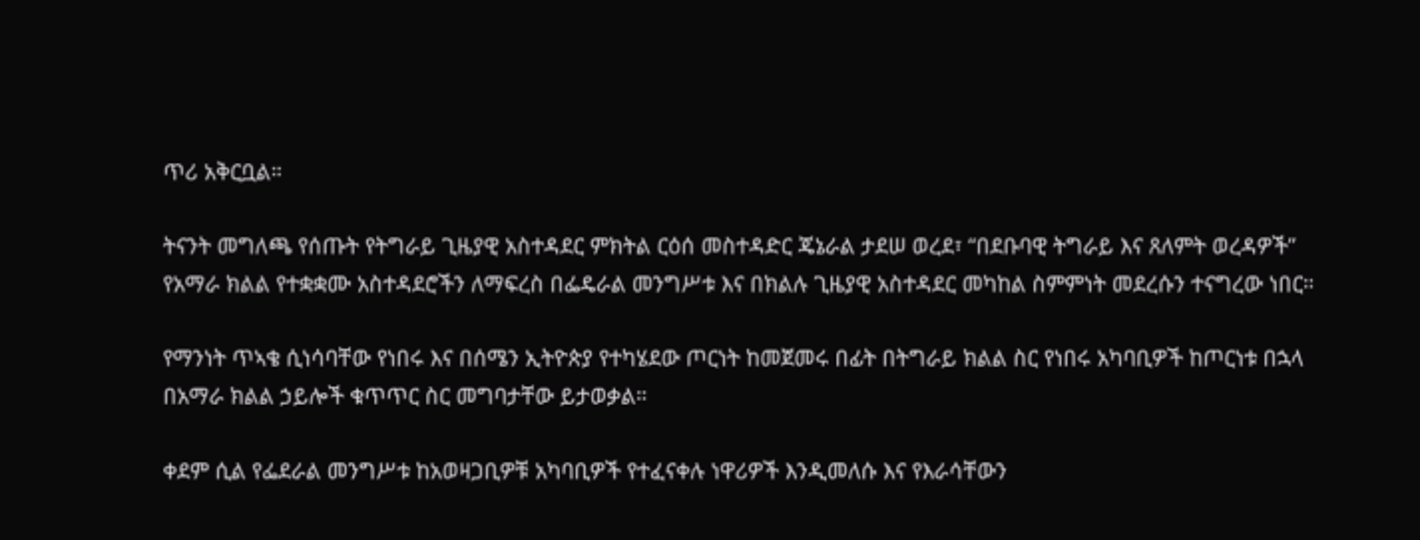ጥሪ አቅርቧል።

ትናንት መግለጫ የሰጡት የትግራይ ጊዜያዊ አስተዳደር ምክትል ርዕሰ መስተዳድር ጄኔራል ታደሠ ወረደ፣ “በደቡባዊ ትግራይ እና ጸለምት ወረዳዎች” የአማራ ክልል የተቋቋሙ አስተዳደሮችን ለማፍረስ በፌዴራል መንግሥቱ እና በክልሉ ጊዜያዊ አስተዳደር መካከል ስምምነት መደረሱን ተናግረው ነበር።

የማንነት ጥኣቄ ሲነሳባቸው የነበሩ እና በሰሜን ኢትዮጵያ የተካሄደው ጦርነት ከመጀመሩ በፊት በትግራይ ክልል ስር የነበሩ አካባቢዎች ከጦርነቱ በኋላ በአማራ ክልል ኃይሎች ቁጥጥር ስር መግባታቸው ይታወቃል።

ቀደም ሲል የፌደራል መንግሥቱ ከአወዛጋቢዎቹ አካባቢዎች የተፈናቀሉ ነዋሪዎች እንዲመለሱ እና የእራሳቸውን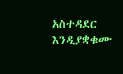አስተዳደር እንዲያቋቁሙ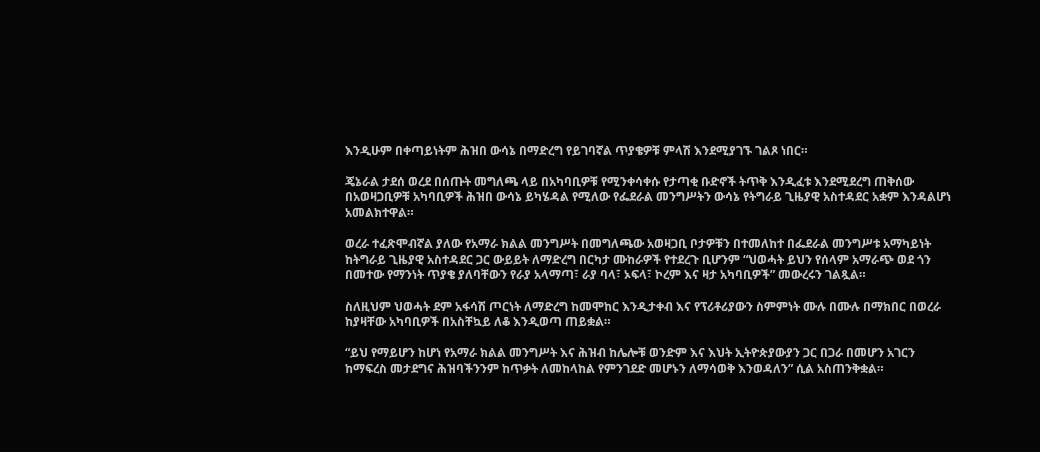እንዲሁም በቀጣይነትም ሕዝበ ውሳኔ በማድረግ የይገባኛል ጥያቄዎቹ ምላሽ እንደሚያገኙ ገልጾ ነበር።

ጄኔራል ታደሰ ወረደ በሰጡት መግለጫ ላይ በአካባቢዎቹ የሚንቀሳቀሱ የታጣቂ ቡድኖች ትጥቅ እንዲፈቱ እንደሚደረግ ጠቅሰው በአወዛጋቢዎቹ አካባቢዎች ሕዝበ ውሳኔ ይካሄዳል የሚለው የፌደራል መንግሥትን ውሳኔ የትግራይ ጊዜያዊ አስተዳደር አቋም እንዳልሆነ አመልክተዋል።

ወረራ ተፈጽሞብኛል ያለው የአማራ ክልል መንግሥት በመግለጫው አወዛጋቢ ቦታዎቹን በተመለከተ በፌደራል መንግሥቱ አማካይነት ከትግራይ ጊዜያዊ አስተዳደር ጋር ውይይት ለማድረግ በርካታ ሙከራዎች የተደረጉ ቢሆንም “ህወሓት ይህን የሰላም አማራጭ ወደ ጎን በመተው የማንነት ጥያቄ ያለባቸውን የራያ አላማጣ፣ ራያ ባላ፣ ኦፍላ፣ ኮረም እና ዛታ አካባቢዎች” መውረሩን ገልጿል።

ስለዚህም ህወሓት ደም አፋሳሽ ጦርነት ለማድረግ ከመሞከር እንዲታቀብ እና የፕሪቶሪያውን ስምምነት ሙሉ በሙሉ በማክበር በወረራ ከያዛቸው አካባቢዎች በአስቸኳይ ለቆ እንዲወጣ ጠይቋል።

“ይህ የማይሆን ከሆነ የአማራ ክልል መንግሥት እና ሕዝብ ከሌሎቹ ወንድም እና እህት ኢትዮጵያውያን ጋር በጋራ በመሆን አገርን ከማፍረስ መታደግና ሕዝባችንንም ከጥቃት ለመከላከል የምንገደድ መሆኑን ለማሳወቅ እንወዳለን” ሲል አስጠንቅቋል።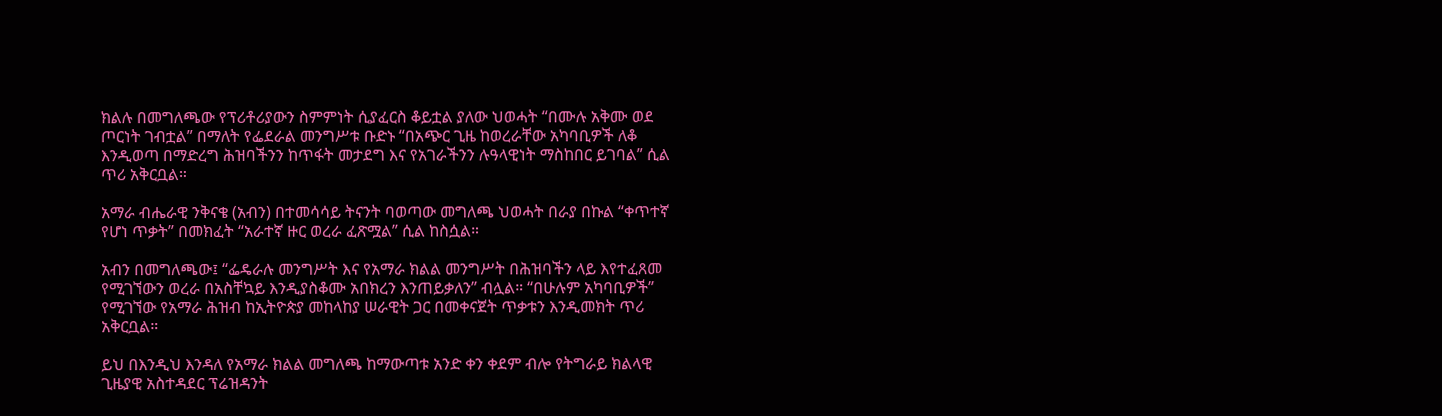ክልሉ በመግለጫው የፕሪቶሪያውን ስምምነት ሲያፈርስ ቆይቷል ያለው ህወሓት “በሙሉ አቅሙ ወደ ጦርነት ገብቷል” በማለት የፌደራል መንግሥቱ ቡድኑ “በአጭር ጊዜ ከወረራቸው አካባቢዎች ለቆ እንዲወጣ በማድረግ ሕዝባችንን ከጥፋት መታደግ እና የአገራችንን ሉዓላዊነት ማስከበር ይገባል” ሲል ጥሪ አቅርቧል።

አማራ ብሔራዊ ንቅናቄ (አብን) በተመሳሳይ ትናንት ባወጣው መግለጫ ህወሓት በራያ በኩል “ቀጥተኛ የሆነ ጥቃት” በመክፈት “አራተኛ ዙር ወረራ ፈጽሟል” ሲል ከስሷል።

አብን በመግለጫው፤ “ፌዴራሉ መንግሥት እና የአማራ ክልል መንግሥት በሕዝባችን ላይ እየተፈጸመ የሚገኘውን ወረራ በአስቸኳይ እንዲያስቆሙ አበክረን እንጠይቃለን” ብሏል። “በሁሉም አካባቢዎች” የሚገኘው የአማራ ሕዝብ ከኢትዮጵያ መከላከያ ሠራዊት ጋር በመቀናጀት ጥቃቱን እንዲመክት ጥሪ አቅርቧል።

ይህ በእንዲህ እንዳለ የአማራ ክልል መግለጫ ከማውጣቱ አንድ ቀን ቀደም ብሎ የትግራይ ክልላዊ ጊዜያዊ አስተዳደር ፕሬዝዳንት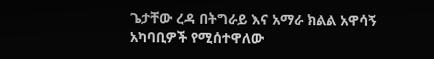ጌታቸው ረዳ በትግራይ እና አማራ ክልል አዋሳኝ አካባቢዎች የሚሰተዋለው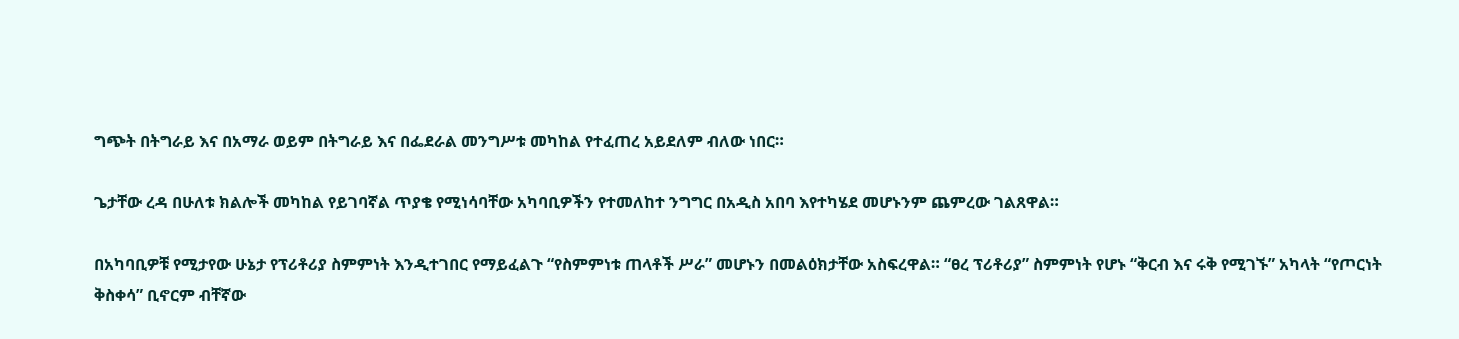ግጭት በትግራይ እና በአማራ ወይም በትግራይ እና በፌደራል መንግሥቱ መካከል የተፈጠረ አይደለም ብለው ነበር።

ጌታቸው ረዳ በሁለቱ ክልሎች መካከል የይገባኛል ጥያቄ የሚነሳባቸው አካባቢዎችን የተመለከተ ንግግር በአዲስ አበባ እየተካሄደ መሆኑንም ጨምረው ገልጸዋል።

በአካባቢዎቹ የሚታየው ሁኔታ የፕሪቶሪያ ስምምነት እንዲተገበር የማይፈልጉ “የስምምነቱ ጠላቶች ሥራ” መሆኑን በመልዕክታቸው አስፍረዋል። “ፀረ ፕሪቶሪያ” ስምምነት የሆኑ “ቅርብ እና ሩቅ የሚገኙ” አካላት “የጦርነት ቅስቀሳ” ቢኖርም ብቸኛው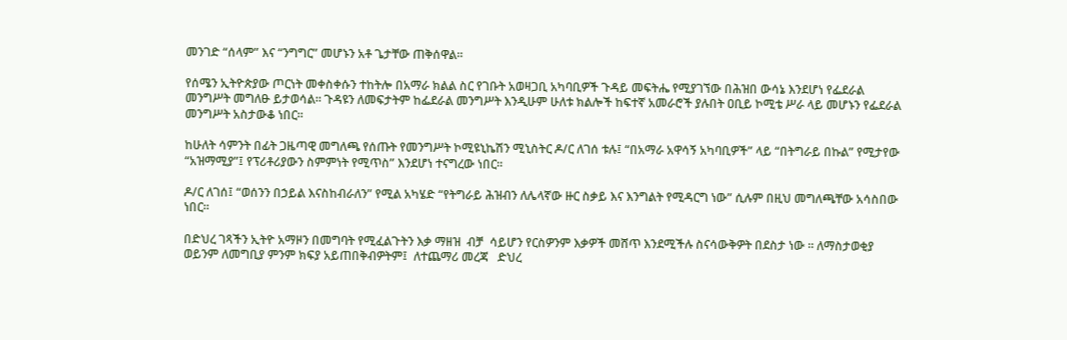መንገድ “ሰላም” እና “ንግግር” መሆኑን አቶ ጌታቸው ጠቅሰዋል።

የሰሜን ኢትዮጵያው ጦርነት መቀስቀሱን ተከትሎ በአማራ ክልል ስር የገቡት አወዛጋቢ አካባቢዎች ጉዳይ መፍትሔ የሚያገኘው በሕዝበ ውሳኔ እንደሆነ የፌደራል መንግሥት መግለፁ ይታወሳል። ጉዳዩን ለመፍታትም ከፌደራል መንግሥት እንዲሁም ሁለቱ ክልሎች ከፍተኛ አመራሮች ያሉበት ዐቢይ ኮሚቴ ሥራ ላይ መሆኑን የፌደራል መንግሥት አስታውቆ ነበር።

ከሁለት ሳምንት በፊት ጋዜጣዊ መግለጫ የሰጡት የመንግሥት ኮሚዩኒኬሽን ሚኒስትር ዶ/ር ለገሰ ቱሉ፤ “በአማራ አዋሳኝ አካባቢዎች” ላይ “በትግራይ በኩል” የሚታየው “አዝማሚያ”፤ የፕሪቶሪያውን ስምምነት የሚጥስ” እንደሆነ ተናግረው ነበር።

ዶ/ር ለገሰ፤ “ወሰንን በኃይል እናስከብራለን” የሚል አካሄድ “የትግራይ ሕዝብን ለሌላኛው ዙር ስቃይ እና እንግልት የሚዳርግ ነው” ሲሉም በዚህ መግለጫቸው አሳስበው ነበር።

በድህረ ገጻችን ኢትዮ አማዞን በመግባት የሚፈልጉትን እቃ ማዘዝ  ብቻ  ሳይሆን የርስዎንም እቃዎች መሸጥ እንደሚችሉ ስናሳውቅዎት በደስታ ነው ። ለማስታወቂያ ወይንም ለመግቢያ ምንም ክፍያ አይጠበቅብዎትም፤  ለተጨማሪ መረጃ   ድህረ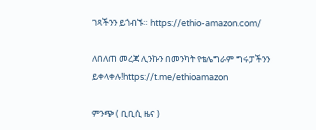ገጻችንን ይጎብኙ። https://ethio-amazon.com/

ለበለጠ መረጃ ሊንኩን በመንካት የቴሌግራም ግሩፓችንን ይቀላቀሉ!https://t.me/ethioamazon

ምንጭ ( ቢቢሲ ዜና )